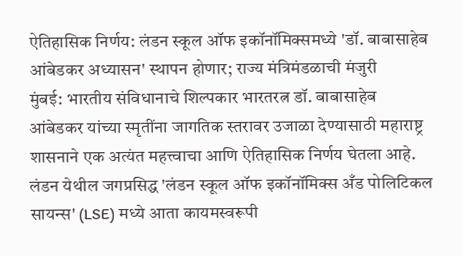ऐतिहासिक निर्णय: लंडन स्कूल ऑफ इकॉनॉमिक्समध्ये 'डॉ. बाबासाहेब आंबेडकर अध्यासन' स्थापन होणार; राज्य मंत्रिमंडळाची मंजुरी
मुंबई: भारतीय संविधानाचे शिल्पकार भारतरत्न डॉ. बाबासाहेब आंबेडकर यांच्या स्मृतींना जागतिक स्तरावर उजाळा देण्यासाठी महाराष्ट्र शासनाने एक अत्यंत महत्त्वाचा आणि ऐतिहासिक निर्णय घेतला आहे. लंडन येथील जगप्रसिद्ध 'लंडन स्कूल ऑफ इकॉनॉमिक्स अँड पोलिटिकल सायन्स' (LSE) मध्ये आता कायमस्वरूपी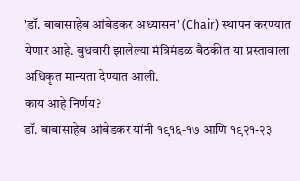'डॉ. बाबासाहेब आंबेडकर अध्यासन' (Chair) स्थापन करण्यात येणार आहे. बुधवारी झालेल्या मंत्रिमंडळ बैठकीत या प्रस्तावाला अधिकृत मान्यता देण्यात आली.
काय आहे निर्णय?
डॉ. बाबासाहेब आंबेडकर यांनी १९१६-१७ आणि १९२१-२३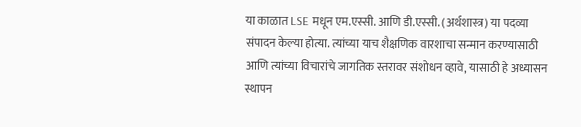या काळात LSE मधून एम.एस्सी. आणि डी.एस्सी. (अर्थशास्त्र) या पदव्या संपादन केल्या होत्या. त्यांच्या याच शैक्षणिक वारशाचा सन्मान करण्यासाठी आणि त्यांच्या विचारांचे जागतिक स्तरावर संशोधन व्हावे, यासाठी हे अध्यासन स्थापन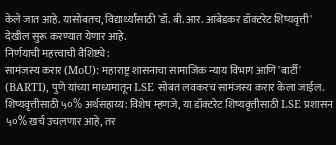केले जात आहे. यासोबतच, विद्यार्थ्यांसाठी 'डॉ. बी. आर. आंबेडकर डॉक्टरेट शिष्यवृत्ती' देखील सुरू करण्यात येणार आहे.
निर्णयाची महत्त्वाची वैशिष्ट्ये:
सामंजस्य करार (MoU): महाराष्ट्र शासनाचा सामाजिक न्याय विभाग आणि 'बार्टी' (BARTI), पुणे यांच्या माध्यमातून LSE सोबत लवकरच सामंजस्य करार केला जाईल.
शिष्यवृत्तीसाठी ५०% अर्थसहाय्य: विशेष म्हणजे, या डॉक्टरेट शिष्यवृत्तीसाठी LSE प्रशासन ५०% खर्च उचलणार आहे, तर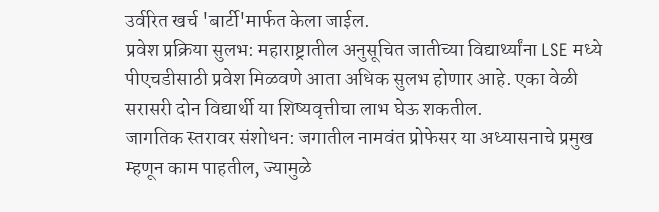उर्वरित खर्च 'बार्टी'मार्फत केला जाईल.
प्रवेश प्रक्रिया सुलभ: महाराष्ट्रातील अनुसूचित जातीच्या विद्यार्थ्यांना LSE मध्ये पीएचडीसाठी प्रवेश मिळवणे आता अधिक सुलभ होणार आहे. एका वेळी सरासरी दोन विद्यार्थी या शिष्यवृत्तीचा लाभ घेऊ शकतील.
जागतिक स्तरावर संशोधन: जगातील नामवंत प्रोफेसर या अध्यासनाचे प्रमुख म्हणून काम पाहतील, ज्यामुळे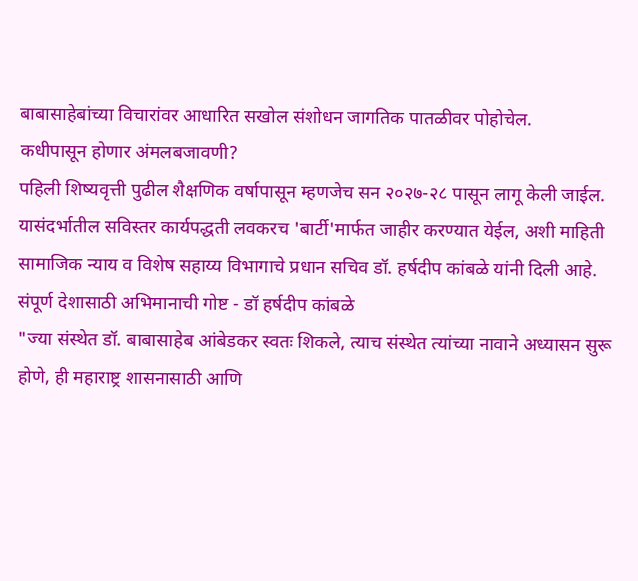बाबासाहेबांच्या विचारांवर आधारित सखोल संशोधन जागतिक पातळीवर पोहोचेल.
कधीपासून होणार अंमलबजावणी?
पहिली शिष्यवृत्ती पुढील शैक्षणिक वर्षापासून म्हणजेच सन २०२७-२८ पासून लागू केली जाईल. यासंदर्भातील सविस्तर कार्यपद्धती लवकरच 'बार्टी'मार्फत जाहीर करण्यात येईल, अशी माहिती सामाजिक न्याय व विशेष सहाय्य विभागाचे प्रधान सचिव डॉ. हर्षदीप कांबळे यांनी दिली आहे.
संपूर्ण देशासाठी अभिमानाची गोष्ट - डॉ हर्षदीप कांबळे
"ज्या संस्थेत डॉ. बाबासाहेब आंबेडकर स्वतः शिकले, त्याच संस्थेत त्यांच्या नावाने अध्यासन सुरू होणे, ही महाराष्ट्र शासनासाठी आणि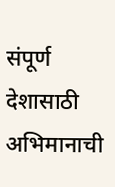संपूर्ण देशासाठी अभिमानाची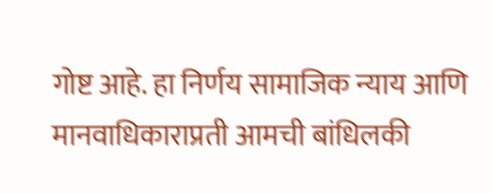गोष्ट आहे. हा निर्णय सामाजिक न्याय आणि मानवाधिकाराप्रती आमची बांधिलकी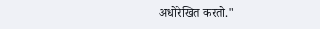अधोरेखित करतो."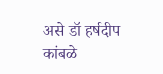असे डॉ हर्षदीप कांबळे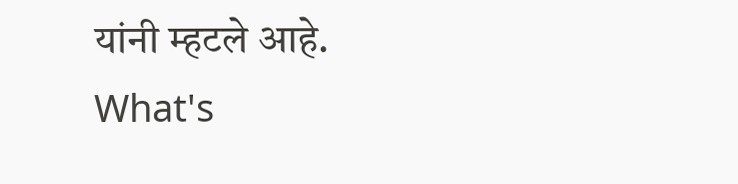यांनी म्हटले आहे.
What's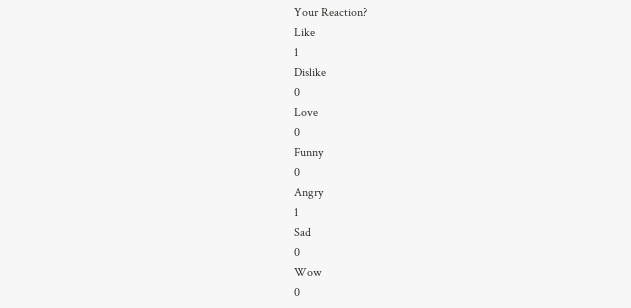Your Reaction?
Like
1
Dislike
0
Love
0
Funny
0
Angry
1
Sad
0
Wow
0